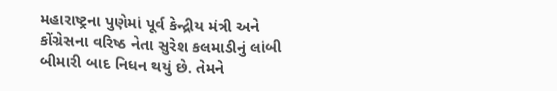મહારાષ્ટ્રના પુણેમાં પૂર્વ કેન્દ્રીય મંત્રી અને કોંગ્રેસના વરિષ્ઠ નેતા સુરેશ કલમાડીનું લાંબી બીમારી બાદ નિધન થયું છે. તેમને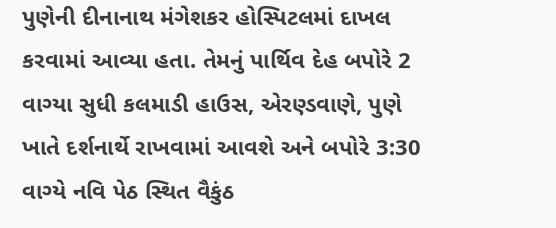પુણેની દીનાનાથ મંગેશકર હોસ્પિટલમાં દાખલ કરવામાં આવ્યા હતા. તેમનું પાર્થિવ દેહ બપોરે 2 વાગ્યા સુધી કલમાડી હાઉસ, એરણ્ડવાણે, પુણે ખાતે દર્શનાર્થે રાખવામાં આવશે અને બપોરે 3:30 વાગ્યે નવિ પેઠ સ્થિત વૈકુંઠ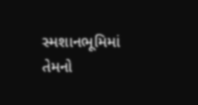સ્મશાનભૂમિમાં તેમનો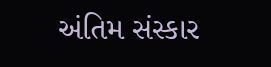અંતિમ સંસ્કાર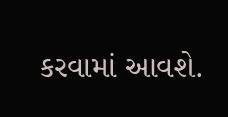કરવામાં આવશે.